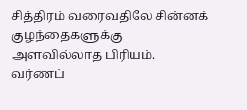சித்திரம் வரைவதிலே சின்னக் குழந்தைகளுக்கு அளவில்லாத பிரியம். வர்ணப்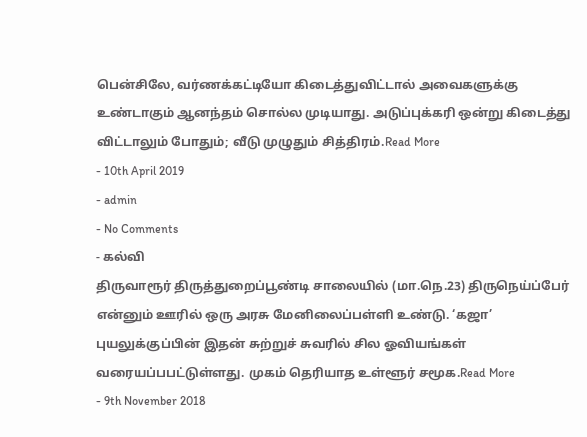பென்சிலே, வர்ணக்கட்டியோ கிடைத்துவிட்டால் அவைகளுக்கு உண்டாகும் ஆனந்தம் சொல்ல முடியாது. அடுப்புக்கரி ஒன்று கிடைத்து விட்டாலும் போதும்; வீடு முழுதும் சித்திரம்.Read More
- 10th April 2019
- admin
- No Comments
- கல்வி
திருவாரூர் திருத்துறைப்பூண்டி சாலையில் (மா.நெ.23) திருநெய்ப்பேர் என்னும் ஊரில் ஒரு அரசு மேனிலைப்பள்ளி உண்டு. ‘கஜா’ புயலுக்குப்பின் இதன் சுற்றுச் சுவரில் சில ஓவியங்கள் வரையப்பபட்டுள்ளது. முகம் தெரியாத உள்ளூர் சமூக.Read More
- 9th November 2018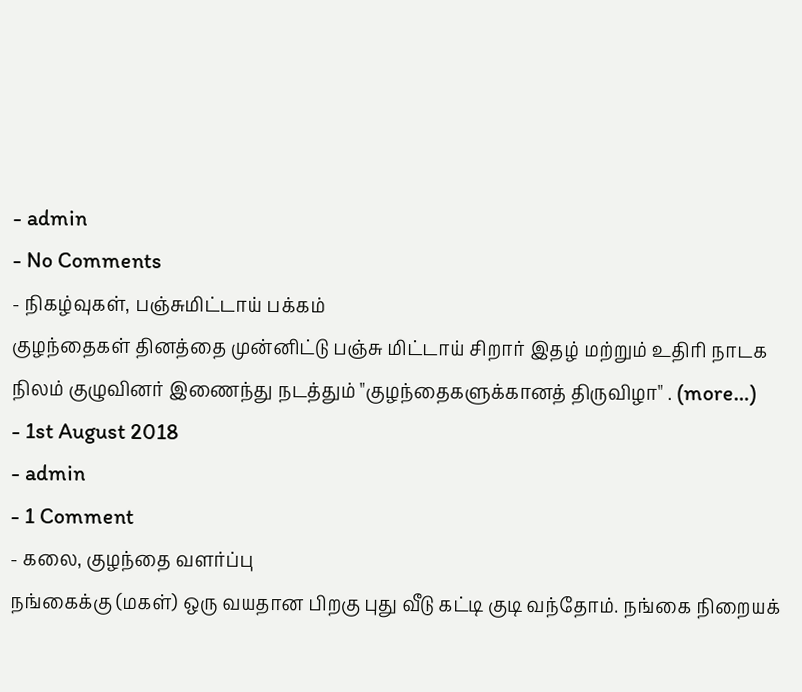- admin
- No Comments
- நிகழ்வுகள், பஞ்சுமிட்டாய் பக்கம்
குழந்தைகள் தினத்தை முன்னிட்டு பஞ்சு மிட்டாய் சிறார் இதழ் மற்றும் உதிரி நாடக நிலம் குழுவினர் இணைந்து நடத்தும் "குழந்தைகளுக்கானத் திருவிழா" . (more…)
- 1st August 2018
- admin
- 1 Comment
- கலை, குழந்தை வளர்ப்பு
நங்கைக்கு (மகள்) ஒரு வயதான பிறகு புது வீடு கட்டி குடி வந்தோம். நங்கை நிறையக்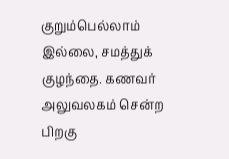குறும்பெல்லாம் இல்லை, சமத்துக் குழந்தை. கணவர் அலுவலகம் சென்ற பிறகு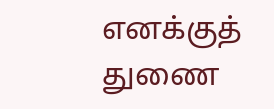எனக்குத் துணை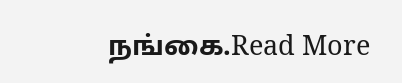நங்கை.Read More